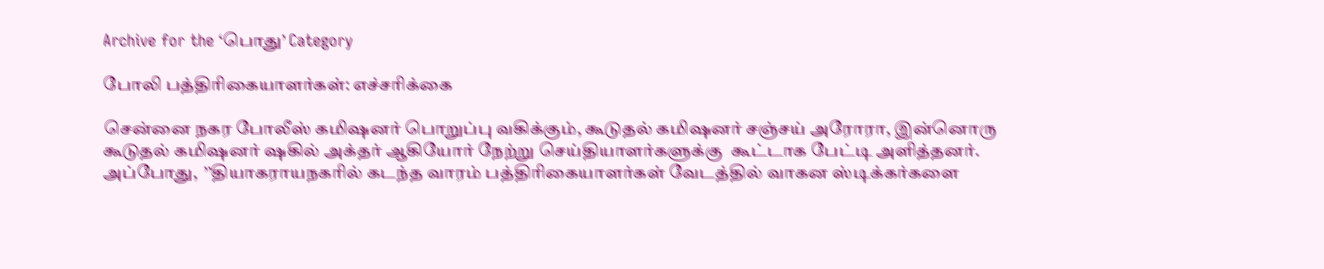Archive for the ‘பொது’ Category

போலி பத்திரிகையாளர்கள்: எச்சரிக்கை

சென்னை நகர போலீஸ் கமிஷனர் பொறுப்பு வகிக்கும், கூடுதல் கமிஷனர் சஞ்சய் அரோரா, இன்னொரு கூடுதல் கமிஷனர் ஷகில் அக்தர் ஆகியோர் நேற்று செய்தியாளர்களுக்கு  கூட்டாக பேட்டி அளித்தனர். அப்போது,  ’’தியாகராயநகரில் கடந்த வாரம் பத்திரிகையாளர்கள் வேடத்தில் வாகன ஸ்டிக்கர்களை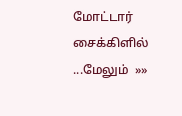மோட்டார் சைக்கிளில் ...மேலும்  »»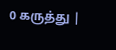0 கருத்து |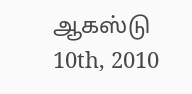ஆகஸ்டு 10th, 2010